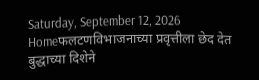Saturday, September 12, 2026
Homeफलटणविभाजनाच्या प्रवृत्तीला छेद देत बुद्धाच्या दिशेने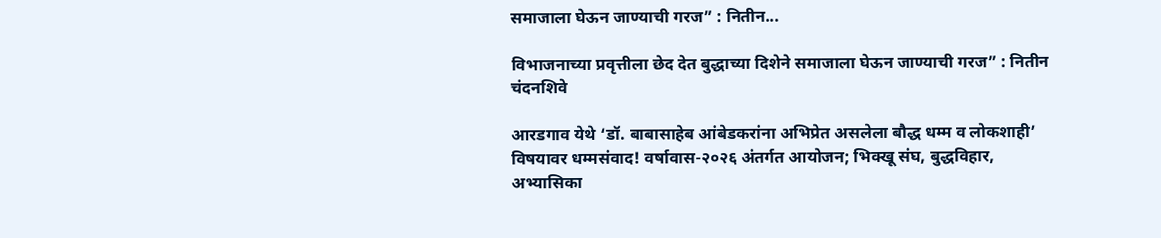समाजाला घेऊन जाण्याची गरज” : नितीन...

विभाजनाच्या प्रवृत्तीला छेद देत बुद्धाच्या दिशेने समाजाला घेऊन जाण्याची गरज” : नितीन चंदनशिवे

आरडगाव येथे ‘डॉ. बाबासाहेब आंबेडकरांना अभिप्रेत असलेला बौद्ध धम्म व लोकशाही’ विषयावर धम्मसंवाद! वर्षावास-२०२६ अंतर्गत आयोजन; भिक्खू संघ, बुद्धविहार, अभ्यासिका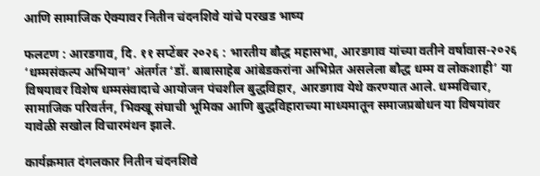आणि सामाजिक ऐक्यावर नितीन चंदनशिवे यांचे परखड भाष्य

फलटण : आरडगाव, दि. ११ सप्टेंबर २०२६ : भारतीय बौद्ध महासभा, आरडगाव यांच्या वतीने वर्षावास-२०२६ ‘धम्मसंकल्प अभियान’ अंतर्गत ‘डॉ. बाबासाहेब आंबेडकरांना अभिप्रेत असलेला बौद्ध धम्म व लोकशाही’ या विषयावर विशेष धम्मसंवादाचे आयोजन पंचशील बुद्धविहार, आरडगाव येथे करण्यात आले. धम्मविचार, सामाजिक परिवर्तन, भिक्खू संघाची भूमिका आणि बुद्धविहाराच्या माध्यमातून समाजप्रबोधन या विषयांवर यावेळी सखोल विचारमंथन झाले.

कार्यक्रमात दंगलकार नितीन चंदनशिवे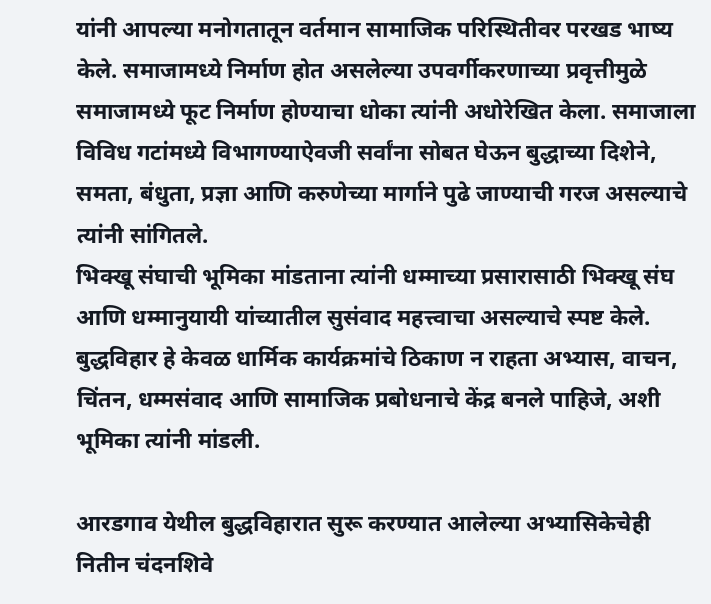यांनी आपल्या मनोगतातून वर्तमान सामाजिक परिस्थितीवर परखड भाष्य केले. समाजामध्ये निर्माण होत असलेल्या उपवर्गीकरणाच्या प्रवृत्तीमुळे समाजामध्ये फूट निर्माण होण्याचा धोका त्यांनी अधोरेखित केला. समाजाला विविध गटांमध्ये विभागण्याऐवजी सर्वांना सोबत घेऊन बुद्धाच्या दिशेने, समता, बंधुता, प्रज्ञा आणि करुणेच्या मार्गाने पुढे जाण्याची गरज असल्याचे त्यांनी सांगितले.
भिक्खू संघाची भूमिका मांडताना त्यांनी धम्माच्या प्रसारासाठी भिक्खू संघ आणि धम्मानुयायी यांच्यातील सुसंवाद महत्त्वाचा असल्याचे स्पष्ट केले. बुद्धविहार हे केवळ धार्मिक कार्यक्रमांचे ठिकाण न राहता अभ्यास, वाचन, चिंतन, धम्मसंवाद आणि सामाजिक प्रबोधनाचे केंद्र बनले पाहिजे, अशी भूमिका त्यांनी मांडली.

आरडगाव येथील बुद्धविहारात सुरू करण्यात आलेल्या अभ्यासिकेचेही नितीन चंदनशिवे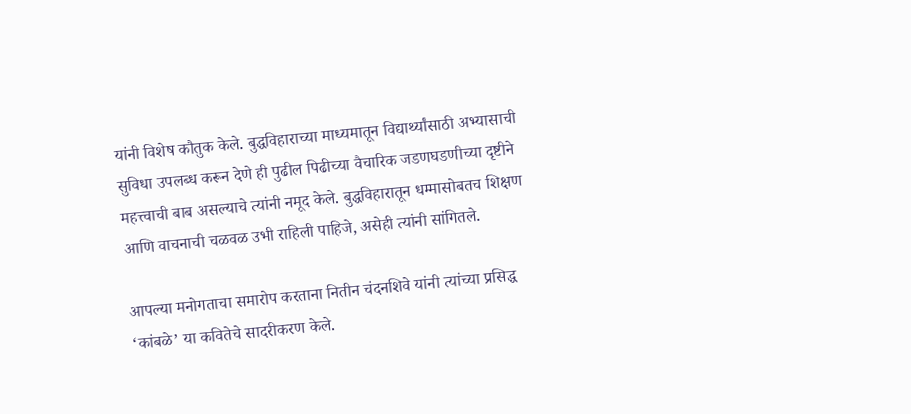यांनी विशेष कौतुक केले. बुद्धविहाराच्या माध्यमातून विद्यार्थ्यांसाठी अभ्यासाची सुविधा उपलब्ध करून देणे ही पुढील पिढीच्या वैचारिक जडणघडणीच्या दृष्टीने महत्त्वाची बाब असल्याचे त्यांनी नमूद केले. बुद्धविहारातून धम्मासोबतच शिक्षण आणि वाचनाची चळवळ उभी राहिली पाहिजे, असेही त्यांनी सांगितले.

आपल्या मनोगताचा समारोप करताना नितीन चंदनशिवे यांनी त्यांच्या प्रसिद्ध ‘कांबळे’ या कवितेचे सादरीकरण केले.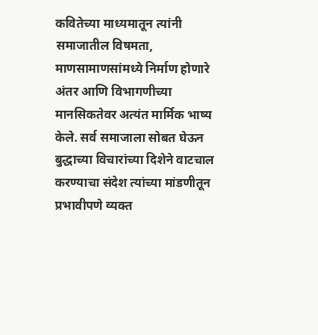कवितेच्या माध्यमातून त्यांनी समाजातील विषमता, माणसामाणसांमध्ये निर्माण होणारे अंतर आणि विभागणीच्या मानसिकतेवर अत्यंत मार्मिक भाष्य केले. सर्व समाजाला सोबत घेऊन बुद्धाच्या विचारांच्या दिशेने वाटचाल करण्याचा संदेश त्यांच्या मांडणीतून प्रभावीपणे व्यक्त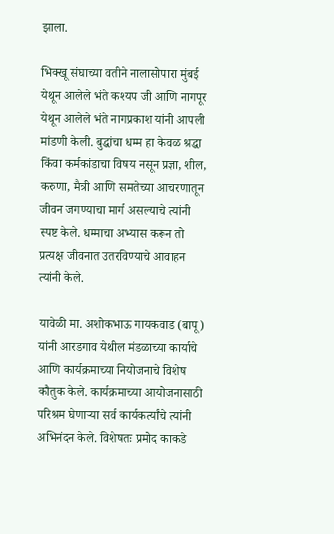झाला.

भिक्खू संघाच्या वतीने नालासोपारा मुंबई येथून आलेले भंते कश्यप जी आणि नागपूर येथून आलेले भंते नागप्रकाश यांनी आपली मांडणी केली. बुद्धांचा धम्म हा केवळ श्रद्धा किंवा कर्मकांडाचा विषय नसून प्रज्ञा, शील, करुणा, मैत्री आणि समतेच्या आचरणातून जीवन जगण्याचा मार्ग असल्याचे त्यांनी स्पष्ट केले. धम्माचा अभ्यास करून तो प्रत्यक्ष जीवनात उतरविण्याचे आवाहन त्यांनी केले.

यावेळी मा. अशोकभाऊ गायकवाड (बापू) यांनी आरडगाव येथील मंडळाच्या कार्याचे आणि कार्यक्रमाच्या नियोजनाचे विशेष कौतुक केले. कार्यक्रमाच्या आयोजनासाठी परिश्रम घेणाऱ्या सर्व कार्यकर्त्यांचे त्यांनी अभिनंदन केले. विशेषतः प्रमोद काकडे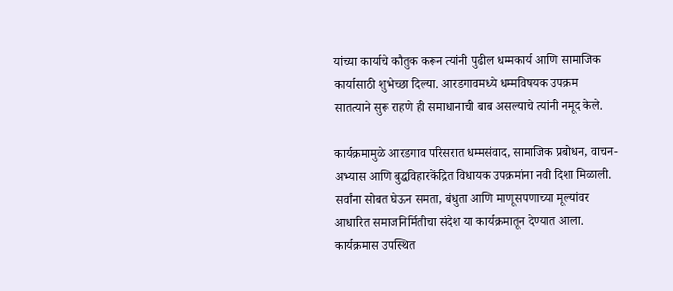यांच्या कार्याचे कौतुक करून त्यांनी पुढील धम्मकार्य आणि सामाजिक कार्यासाठी शुभेच्छा दिल्या. आरडगावमध्ये धम्मविषयक उपक्रम सातत्याने सुरू राहणे ही समाधानाची बाब असल्याचे त्यांनी नमूद केले.

कार्यक्रमामुळे आरडगाव परिसरात धम्मसंवाद, सामाजिक प्रबोधन, वाचन-अभ्यास आणि बुद्धविहारकेंद्रित विधायक उपक्रमांना नवी दिशा मिळाली. सर्वांना सोबत घेऊन समता, बंधुता आणि माणूसपणाच्या मूल्यांवर आधारित समाजनिर्मितीचा संदेश या कार्यक्रमातून देण्यात आला.
कार्यक्रमास उपस्थित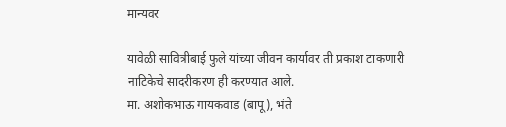मान्यवर

यावेळी सावित्रीबाई फुले यांच्या जीवन कार्यावर ती प्रकाश टाकणारी नाटिकेचे सादरीकरण ही करण्यात आले.
मा. अशोकभाऊ गायकवाड (बापू), भंते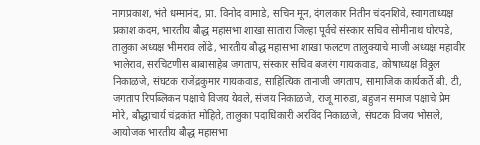नागप्रकाश, भंते धम्मानंद, प्रा. विनोद वामाडे, सचिन मून, दंगलकार नितीन चंदनशिवे, स्वागताध्यक्ष प्रकाश कदम, भारतीय बौद्ध महासभा शाखा सातारा जिल्हा पूर्वचे संस्कार सचिव सोमीनाथ घोरपडे, तालुका अध्यक्ष भीमराव लोंढे, भारतीय बौद्ध महासभा शाखा फलटण तालुक्याचे माजी अध्यक्ष महावीर भालेराव, सरचिटणीस बाबासाहेब जगताप, संस्कार सचिव बजरंग गायकवाड, कोषाध्यक्ष विठ्ठल निकाळजे, संघटक राजेंद्रकुमार गायकवाड, साहित्यिक तानाजी जगताप, सामाजिक कार्यकर्ते बी. टी, जगताप रिपब्लिकन पक्षाचे विजय येवले, संजय निकाळजे, राजू मारुडा, बहुजन समाज पक्षाचे प्रेम मोरे, बौद्धाचार्य चंद्रकांत मोहिते, तालुका पदाधिकारी अरविंद निकाळजे, संघटक विजय भोसले, आयोजक भारतीय बौद्ध महासभा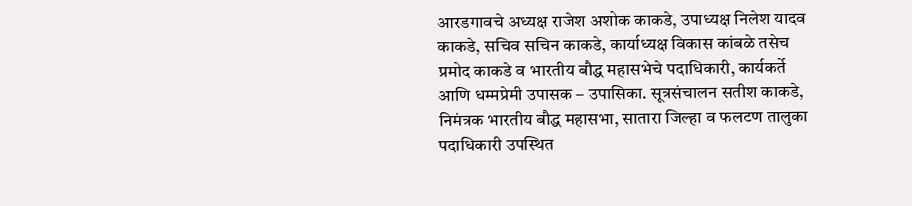आरडगावचे अध्यक्ष राजेश अशोक काकडे, उपाध्यक्ष निलेश यादव काकडे, सचिव सचिन काकडे, कार्याध्यक्ष विकास कांबळे तसेच प्रमोद काकडे व भारतीय बौद्ध महासभेचे पदाधिकारी, कार्यकर्ते आणि धम्मप्रेमी उपासक – उपासिका. सूत्रसंचालन सतीश काकडे, निमंत्रक भारतीय बौद्ध महासभा, सातारा जिल्हा व फलटण तालुका पदाधिकारी उपस्थित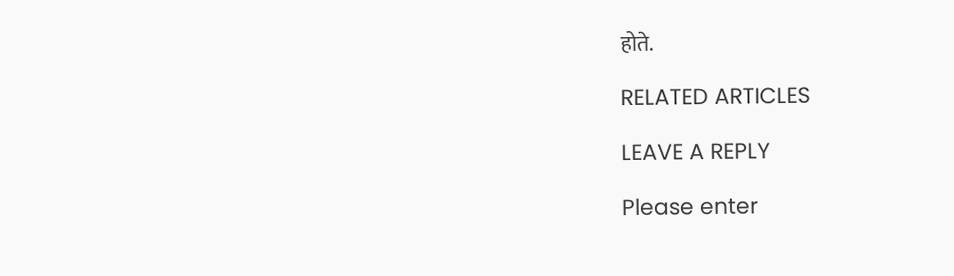होते.

RELATED ARTICLES

LEAVE A REPLY

Please enter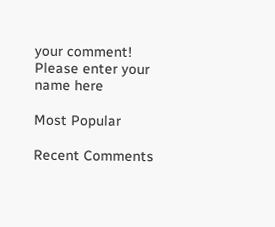your comment!
Please enter your name here

Most Popular

Recent Comments